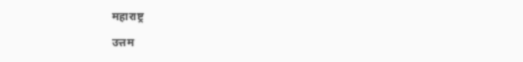महाराष्ट्र

उत्तम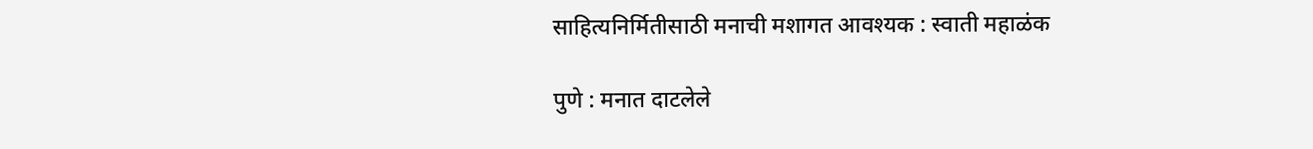साहित्यनिर्मितीसाठी मनाची मशागत आवश्यक : स्वाती महाळंक

पुणे : मनात दाटलेले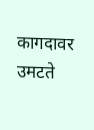कागदावर उमटते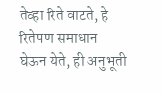तेव्हा रिते वाटते, हे रितेपण समाधान घेऊन येते, ही अनुभूती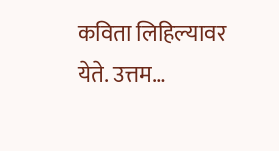कविता लिहिल्यावर येते. उत्तम…